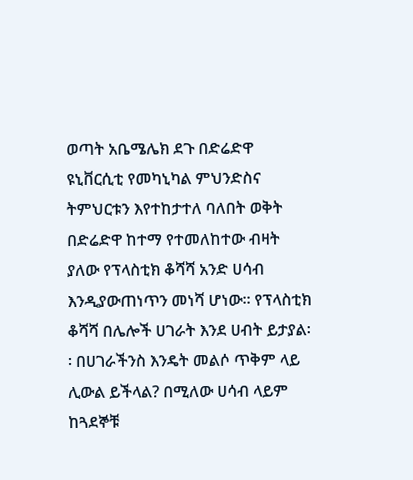ወጣት አቤሜሌክ ደጉ በድሬድዋ ዩኒቨርሲቲ የመካኒካል ምህንድስና ትምህርቱን እየተከታተለ ባለበት ወቅት በድሬድዋ ከተማ የተመለከተው ብዛት ያለው የፕላስቲክ ቆሻሻ አንድ ሀሳብ እንዲያውጠነጥን መነሻ ሆነው፡፡ የፕላስቲክ ቆሻሻ በሌሎች ሀገራት እንደ ሀብት ይታያል፡፡ በሀገራችንስ እንዴት መልሶ ጥቅም ላይ ሊውል ይችላል? በሚለው ሀሳብ ላይም ከጓደኞቹ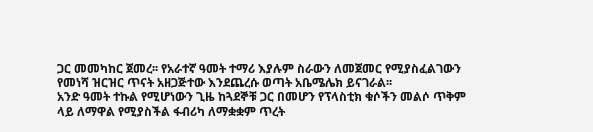ጋር መመካከር ጀመረ፡፡ የአራተኛ ዓመት ተማሪ እያሉም ስራውን ለመጀመር የሚያስፈልገውን የመነሻ ዝርዝር ጥናት አዘጋጅተው እንደጨረሱ ወጣት አቤሜሌክ ይናገራል፡፡
አንድ ዓመት ተኩል የሚሆነውን ጊዜ ከጓደኞቹ ጋር በመሆን የፕላስቲክ ቁሶችን መልሶ ጥቅም ላይ ለማዋል የሚያስችል ፋብሪካ ለማቋቋም ጥረት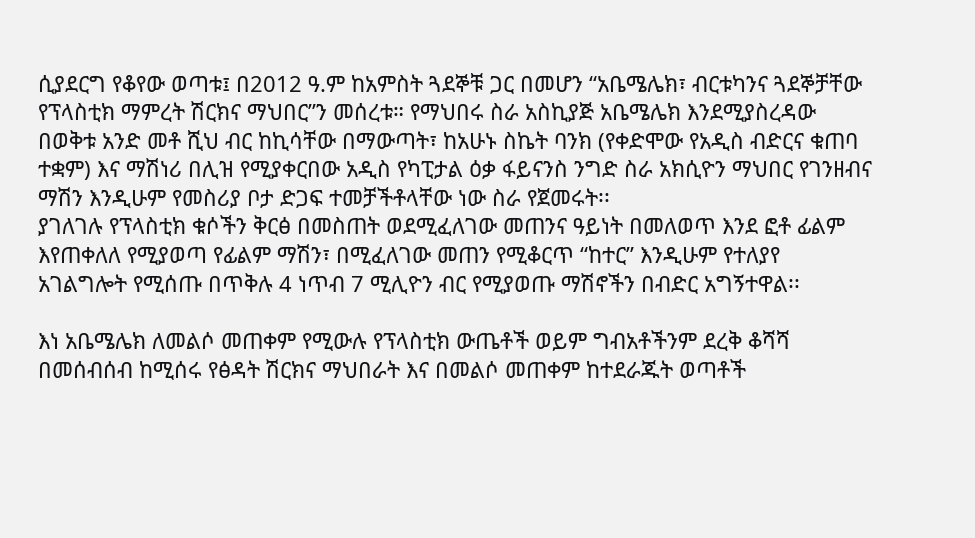ሲያደርግ የቆየው ወጣቱ፤ በ2012 ዓ.ም ከአምስት ጓደኞቹ ጋር በመሆን “አቤሜሌክ፣ ብርቱካንና ጓደኞቻቸው የፕላስቲክ ማምረት ሽርክና ማህበር”ን መሰረቱ። የማህበሩ ስራ አስኪያጅ አቤሜሌክ እንደሚያስረዳው በወቅቱ አንድ መቶ ሺህ ብር ከኪሳቸው በማውጣት፣ ከአሁኑ ስኬት ባንክ (የቀድሞው የአዲስ ብድርና ቁጠባ ተቋም) እና ማሽነሪ በሊዝ የሚያቀርበው አዲስ የካፒታል ዕቃ ፋይናንስ ንግድ ስራ አክሲዮን ማህበር የገንዘብና ማሽን እንዲሁም የመስሪያ ቦታ ድጋፍ ተመቻችቶላቸው ነው ስራ የጀመሩት፡፡
ያገለገሉ የፕላስቲክ ቁሶችን ቅርፅ በመስጠት ወደሚፈለገው መጠንና ዓይነት በመለወጥ እንደ ፎቶ ፊልም እየጠቀለለ የሚያወጣ የፊልም ማሽን፣ በሚፈለገው መጠን የሚቆርጥ “ከተር” እንዲሁም የተለያየ አገልግሎት የሚሰጡ በጥቅሉ 4 ነጥብ 7 ሚሊዮን ብር የሚያወጡ ማሽኖችን በብድር አግኝተዋል፡፡

እነ አቤሜሌክ ለመልሶ መጠቀም የሚውሉ የፕላስቲክ ውጤቶች ወይም ግብአቶችንም ደረቅ ቆሻሻ በመሰብሰብ ከሚሰሩ የፅዳት ሽርክና ማህበራት እና በመልሶ መጠቀም ከተደራጁት ወጣቶች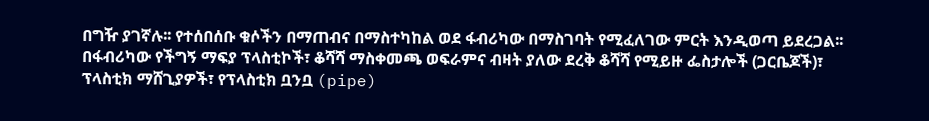በግዥ ያገኛሉ፡፡ የተሰበሰቡ ቁሶችን በማጠብና በማስተካከል ወደ ፋብሪካው በማስገባት የሚፈለገው ምርት እንዲወጣ ይደረጋል፡፡
በፋብሪካው የችግኝ ማፍያ ፕላስቲኮች፣ ቆሻሻ ማስቀመጫ ወፍራምና ብዛት ያለው ደረቅ ቆሻሻ የሚይዙ ፌስታሎች (ጋርቤጆች)፣ ፕላስቲክ ማሸጊያዎች፣ የፕላስቲክ ቧንቧ (pipe)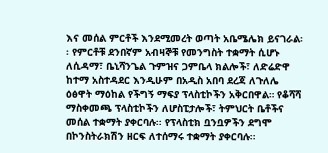እና መሰል ምርቶች እንደሚመረት ወጣት አቤሜሌክ ይናገራል፡፡ የምርቶቹ ደንበኛም አብዛኞቹ የመንግስት ተቋማት ሲሆኑ ለሲዳማ፣ ቤኒሻንጌል ጉምዝና ጋምቤላ ክልሎች፣ ለድሬድዋ ከተማ አስተዳደር እንዲሁም በአዲስ አበባ ደረጃ ለጉለሌ ዕፅዋት ማዕከል የችግኝ ማፍያ ፕላስቲኮችን አቅርበዋል። የቆሻሻ ማስቀመጫ ፕላስቲኮችን ለሆስፒታሎች፣ ትምህርት ቤቶችና መሰል ተቋማት ያቀርባሉ፡፡ የፕላስቲክ ቧንቧዎችን ደግሞ በኮንስትራክሽን ዘርፍ ለተሰማሩ ተቋማት ያቀርባሉ፡፡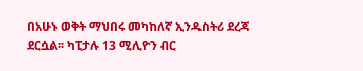በአሁኑ ወቅት ማህበሩ መካከለኛ ኢንዱስትሪ ደረጃ ደርሷል፡፡ ካፒታሉ 13 ሚሊዮን ብር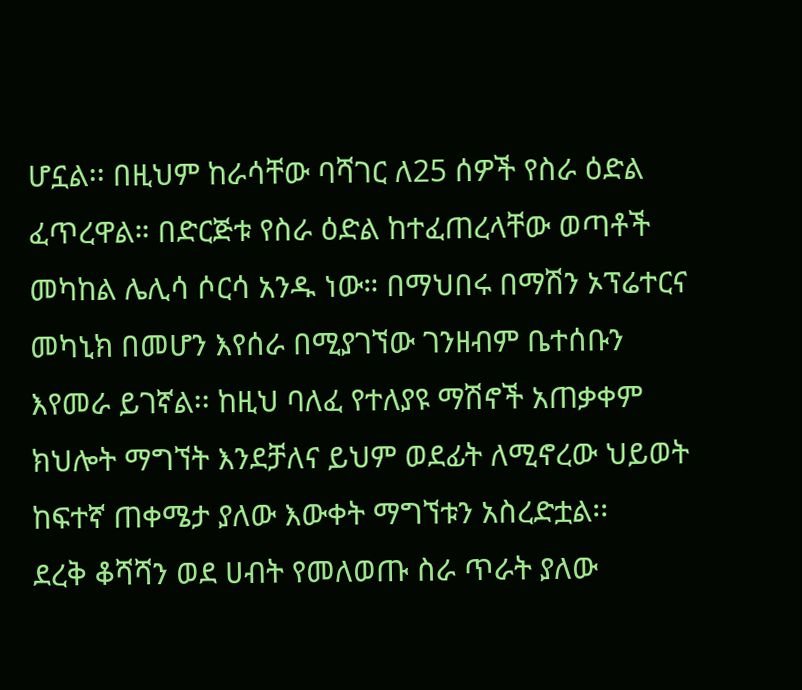ሆኗል፡፡ በዚህም ከራሳቸው ባሻገር ለ25 ሰዎች የስራ ዕድል ፈጥረዋል። በድርጅቱ የስራ ዕድል ከተፈጠረላቸው ወጣቶች መካከል ሌሊሳ ሶርሳ አንዱ ነው። በማህበሩ በማሽን ኦፕሬተርና መካኒክ በመሆን እየሰራ በሚያገኘው ገንዘብም ቤተሰቡን እየመራ ይገኛል፡፡ ከዚህ ባለፈ የተለያዩ ማሽኖች አጠቃቀም ክህሎት ማግኘት እንደቻለና ይህም ወደፊት ለሚኖረው ህይወት ከፍተኛ ጠቀሜታ ያለው እውቀት ማግኘቱን አስረድቷል፡፡
ደረቅ ቆሻሻን ወደ ሀብት የመለወጡ ስራ ጥራት ያለው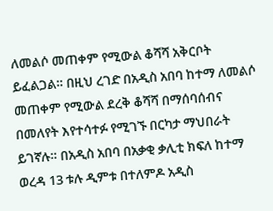ለመልሶ መጠቀም የሚውል ቆሻሻ አቅርቦት ይፈልጋል። በዚህ ረገድ በአዲስ አበባ ከተማ ለመልሶ መጠቀም የሚውል ደረቅ ቆሻሻ በማሰባሰብና በመለየት እየተሳተፉ የሚገኙ በርካታ ማህበራት ይገኛሉ። በአዲስ አበባ በአቃቂ ቃሊቲ ክፍለ ከተማ ወረዳ 13 ቱሉ ዲምቱ በተለምዶ አዲስ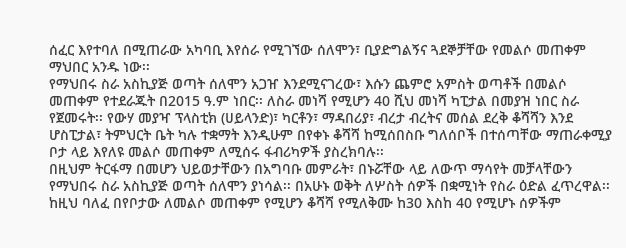ሰፈር እየተባለ በሚጠራው አካባቢ እየሰራ የሚገኘው ሰለሞን፣ ቢያድግልኝና ጓደኞቻቸው የመልሶ መጠቀም ማህበር አንዱ ነው፡፡
የማህበሩ ስራ አስኪያጅ ወጣት ሰለሞን አጋዠ እንደሚናገረው፣ እሱን ጨምሮ አምስት ወጣቶች በመልሶ መጠቀም የተደራጁት በ2015 ዓ.ም ነበር፡፡ ለስራ መነሻ የሚሆን 40 ሺህ መነሻ ካፒታል በመያዝ ነበር ስራ የጀመሩት፡፡ የውሃ መያዣ ፕላስቲክ (ሀይላንድ)፣ ካርቶን፣ ማዳበሪያ፣ ብረታ ብረትና መሰል ደረቅ ቆሻሻን እንደ ሆስፒታል፣ ትምህርት ቤት ካሉ ተቋማት እንዲሁም በየቀኑ ቆሻሻ ከሚሰበስቡ ግለሰቦች በተሰጣቸው ማጠራቀሚያ ቦታ ላይ እየለዩ መልሶ መጠቀም ለሚሰሩ ፋብሪካዎች ያስረክባሉ፡፡
በዚህም ትርፋማ በመሆን ህይወታቸውን በአግባቡ መምራት፣ በኑሯቸው ላይ ለውጥ ማሳየት መቻላቸውን የማህበሩ ስራ አስኪያጅ ወጣት ሰለሞን ያነሳል፡፡ በአሁኑ ወቅት ለሦስት ሰዎች በቋሚነት የስራ ዕድል ፈጥረዋል፡፡ ከዚህ ባለፈ በየቦታው ለመልሶ መጠቀም የሚሆን ቆሻሻ የሚለቅሙ ከ30 እስከ 40 የሚሆኑ ሰዎችም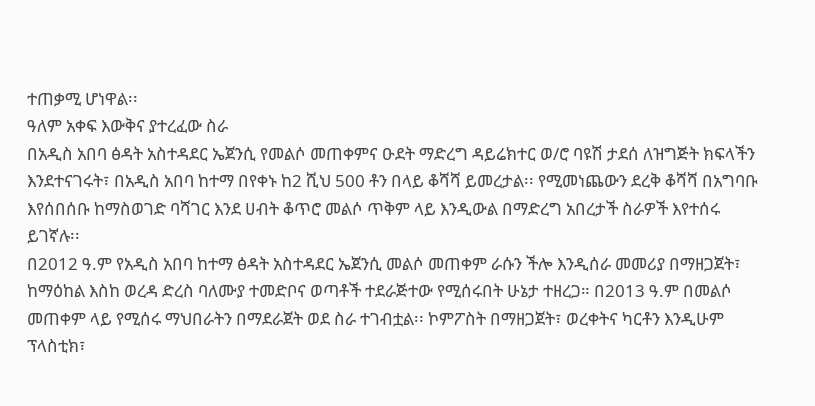ተጠቃሚ ሆነዋል፡፡
ዓለም አቀፍ እውቅና ያተረፈው ስራ
በአዲስ አበባ ፅዳት አስተዳደር ኤጀንሲ የመልሶ መጠቀምና ዑደት ማድረግ ዳይሬክተር ወ/ሮ ባዩሽ ታደሰ ለዝግጅት ክፍላችን እንደተናገሩት፣ በአዲስ አበባ ከተማ በየቀኑ ከ2 ሺህ 500 ቶን በላይ ቆሻሻ ይመረታል፡፡ የሚመነጨውን ደረቅ ቆሻሻ በአግባቡ እየሰበሰቡ ከማስወገድ ባሻገር እንደ ሀብት ቆጥሮ መልሶ ጥቅም ላይ እንዲውል በማድረግ አበረታች ስራዎች እየተሰሩ ይገኛሉ፡፡
በ2012 ዓ.ም የአዲስ አበባ ከተማ ፅዳት አስተዳደር ኤጀንሲ መልሶ መጠቀም ራሱን ችሎ እንዲሰራ መመሪያ በማዘጋጀት፣ ከማዕከል እስከ ወረዳ ድረስ ባለሙያ ተመድቦና ወጣቶች ተደራጅተው የሚሰሩበት ሁኔታ ተዘረጋ። በ2013 ዓ.ም በመልሶ መጠቀም ላይ የሚሰሩ ማህበራትን በማደራጀት ወደ ስራ ተገብቷል፡፡ ኮምፖስት በማዘጋጀት፣ ወረቀትና ካርቶን እንዲሁም ፕላስቲክ፣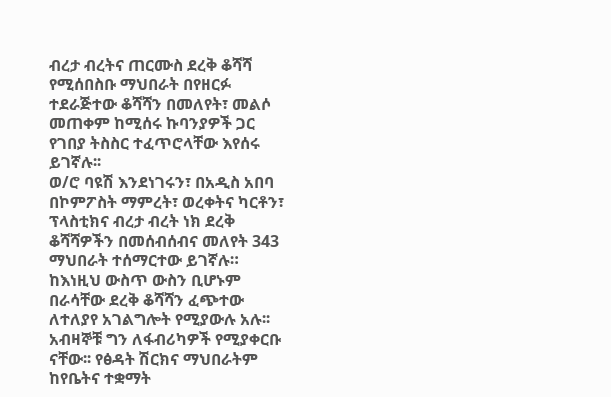ብረታ ብረትና ጠርሙስ ደረቅ ቆሻሻ የሚሰበስቡ ማህበራት በየዘርፉ ተደራጅተው ቆሻሻን በመለየት፣ መልሶ መጠቀም ከሚሰሩ ኩባንያዎች ጋር የገበያ ትስስር ተፈጥሮላቸው እየሰሩ ይገኛሉ፡፡
ወ/ሮ ባዩሽ እንደነገሩን፣ በአዲስ አበባ በኮምፖስት ማምረት፣ ወረቀትና ካርቶን፣ ፕላስቲክና ብረታ ብረት ነክ ደረቅ ቆሻሻዎችን በመሰብሰብና መለየት 343 ማህበራት ተሰማርተው ይገኛሉ። ከእነዚህ ውስጥ ውስን ቢሆኑም በራሳቸው ደረቅ ቆሻሻን ፈጭተው ለተለያየ አገልግሎት የሚያውሉ አሉ፡፡ አብዛኞቹ ግን ለፋብሪካዎች የሚያቀርቡ ናቸው፡፡ የፅዳት ሽርክና ማህበራትም ከየቤትና ተቋማት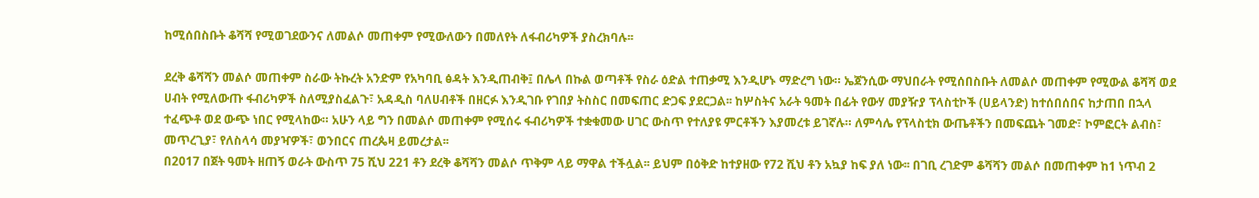ከሚሰበስቡት ቆሻሻ የሚወገደውንና ለመልሶ መጠቀም የሚውለውን በመለየት ለፋብሪካዎች ያስረክባሉ፡፡

ደረቅ ቆሻሻን መልሶ መጠቀም ስራው ትኩረት አንድም የአካባቢ ፅዳት እንዲጠብቅ፤ በሌላ በኩል ወጣቶች የስራ ዕድል ተጠቃሚ እንዲሆኑ ማድረግ ነው። ኤጀንሲው ማህበራት የሚሰበስቡት ለመልሶ መጠቀም የሚውል ቆሻሻ ወደ ሀብት የሚለውጡ ፋብሪካዎች ስለሚያስፈልጉ፣ አዳዲስ ባለሀብቶች በዘርፉ እንዲገቡ የገበያ ትስስር በመፍጠር ድጋፍ ያደርጋል፡፡ ከሦስትና አራት ዓመት በፊት የውሃ መያዥያ ፕላስቲኮች (ሀይላንድ) ከተሰበሰበና ከታጠበ በኋላ ተፈጭቶ ወደ ውጭ ነበር የሚላከው። አሁን ላይ ግን በመልሶ መጠቀም የሚሰሩ ፋብሪካዎች ተቋቁመው ሀገር ውስጥ የተለያዩ ምርቶችን እያመረቱ ይገኛሉ። ለምሳሌ የፕላስቲክ ውጤቶችን በመፍጨት ገመድ፣ ኮምፎርት ልብስ፣ መጥረጊያ፣ የለስላሳ መያዣዎች፣ ወንበርና ጠረጴዛ ይመረታል፡፡
በ2017 በጀት ዓመት ዘጠኝ ወራት ውስጥ 75 ሺህ 221 ቶን ደረቅ ቆሻሻን መልሶ ጥቅም ላይ ማዋል ተችሏል፡፡ ይህም በዕቅድ ከተያዘው የ72 ሺህ ቶን አኳያ ከፍ ያለ ነው፡፡ በገቢ ረገድም ቆሻሻን መልሶ በመጠቀም ከ1 ነጥብ 2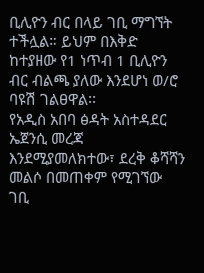ቢሊዮን ብር በላይ ገቢ ማግኘት ተችሏል። ይህም በእቅድ ከተያዘው የ1 ነጥብ 1 ቢሊዮን ብር ብልጫ ያለው እንደሆነ ወ/ሮ ባዩሽ ገልፀዋል፡፡
የአዲስ አበባ ፅዳት አስተዳደር ኤጀንሲ መረጃ እንደሚያመለክተው፣ ደረቅ ቆሻሻን መልሶ በመጠቀም የሚገኘው ገቢ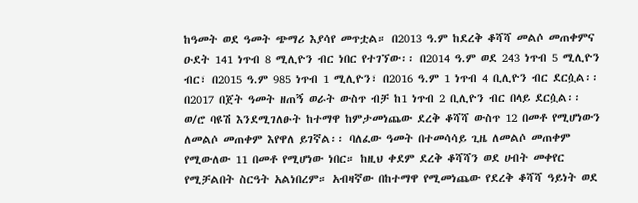ከዓመት ወደ ዓመት ጭማሪ እያሳየ መጥቷል። በ2013 ዓ.ም ከደረቅ ቆሻሻ መልሶ መጠቀምና ዑደት 141 ነጥብ 8 ሚሊዮን ብር ነበር የተገኘው፡፡ በ2014 ዓ.ም ወደ 243 ነጥብ 5 ሚሊዮን ብር፣ በ2015 ዓ.ም 985 ነጥብ 1 ሚሊዮን፣ በ2016 ዓ.ም 1 ነጥብ 4 ቢሊዮን ብር ደርሷል፡፡ በ2017 በጀት ዓመት ዘጠኝ ወራት ውስጥ ብቻ ከ1 ነጥብ 2 ቢሊዮን ብር በላይ ደርሷል፡፡
ወ/ሮ ባዩሽ እንደሚገለፁት ከተማዋ ከምታመነጨው ደረቅ ቆሻሻ ውስጥ 12 በመቶ የሚሆነውን ለመልሶ መጠቀም እየዋለ ይገኛል፡፡ ባለፈው ዓመት በተመሳሳይ ጊዜ ለመልሶ መጠቀም የሚውለው 11 በመቶ የሚሆነው ነበር። ከዚህ ቀደም ደረቅ ቆሻሻን ወደ ሀብት መቀየር የሚቻልበት ስርዓት አልነበረም። አብዛኛው በከተማዋ የሚመነጨው የደረቅ ቆሻሻ ዓይነት ወደ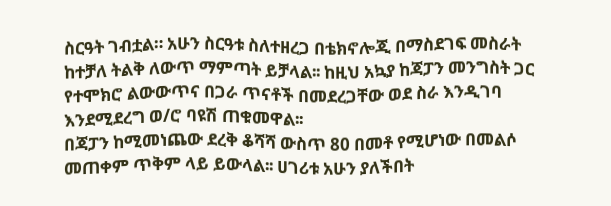ስርዓት ገብቷል። አሁን ስርዓቱ ስለተዘረጋ በቴክኖሎጂ በማስደገፍ መስራት ከተቻለ ትልቅ ለውጥ ማምጣት ይቻላል፡፡ ከዚህ አኳያ ከጃፓን መንግስት ጋር የተሞክሮ ልውውጥና በጋራ ጥናቶች በመደረጋቸው ወደ ስራ እንዲገባ እንደሚደረግ ወ/ሮ ባዩሽ ጠቁመዋል፡፡
በጃፓን ከሚመነጨው ደረቅ ቆሻሻ ውስጥ 80 በመቶ የሚሆነው በመልሶ መጠቀም ጥቅም ላይ ይውላል፡፡ ሀገሪቱ አሁን ያለችበት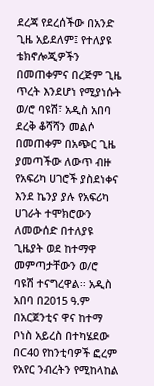ደረጃ የደረሰችው በአንድ ጊዜ አይደለም፤ የተለያዩ ቴክኖሎጂዎችን በመጠቀምና በረጅም ጊዜ ጥረት እንደሆነ የሚያነሱት ወ/ሮ ባዩሽ፣ አዲስ አበባ ደረቅ ቆሻሻን መልሶ በመጠቀም በአጭር ጊዜ ያመጣችው ለውጥ ብዙ የአፍሪካ ሀገሮች ያስደነቀና እንደ ኬንያ ያሉ የአፍሪካ ሀገራት ተሞክሮውን ለመውሰድ በተለያዩ ጊዜያት ወደ ከተማዋ መምጣታቸውን ወ/ሮ ባዩሽ ተናግረዋል፡፡ አዲስ አበባ በ2015 ዓ.ም በአርጀንቲና ዋና ከተማ ቦነስ አይረስ በተካሄደው በC40 የከንቲባዎች ፎረም የአየር ንብረትን የሚከላከል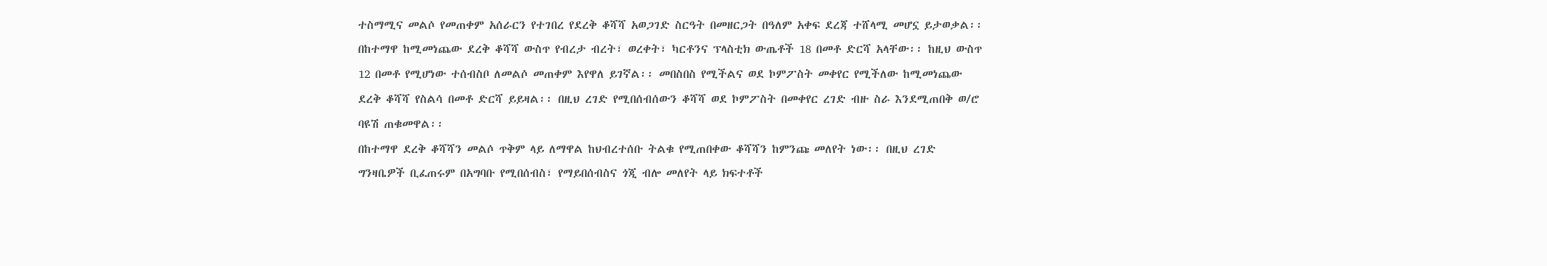ተስማሚና መልሶ የመጠቀም አሰራርን የተገበረ የደረቅ ቆሻሻ አወጋገድ ስርዓት በመዘርጋት በዓለም አቀፍ ደረጃ ተሸላሚ መሆኗ ይታወቃል፡፡
በከተማዋ ከሚመነጨው ደረቅ ቆሻሻ ውስጥ የብረታ ብረት፣ ወረቀት፣ ካርቶንና ፕላስቲክ ውጤቶች 18 በመቶ ድርሻ አላቸው፡፡ ከዚህ ውስጥ 12 በመቶ የሚሆነው ተሰብስቦ ለመልሶ መጠቀም እየዋለ ይገኛል፡፡ መበስበስ የሚችልና ወደ ኮምፖስት መቀየር የሚችለው ከሚመነጨው ደረቅ ቆሻሻ የስልሳ በመቶ ድርሻ ይይዛል፡፡ በዚህ ረገድ የሚበሰብሰውን ቆሻሻ ወደ ኮምፖስት በመቀየር ረገድ ብዙ ስራ እንደሚጠበቅ ወ/ሮ ባዩሽ ጠቁመዋል፡፡
በከተማዋ ደረቅ ቆሻሻን መልሶ ጥቅም ላይ ለማዋል ከህብረተሰቡ ትልቁ የሚጠበቀው ቆሻሻን ከምንጩ መለየት ነው፡፡ በዚህ ረገድ ግንዛቤዎች ቢፈጠሩም በአግባቡ የሚበሰብስ፣ የማይበሰብስና ጎጂ ብሎ መለየት ላይ ክፍተቶች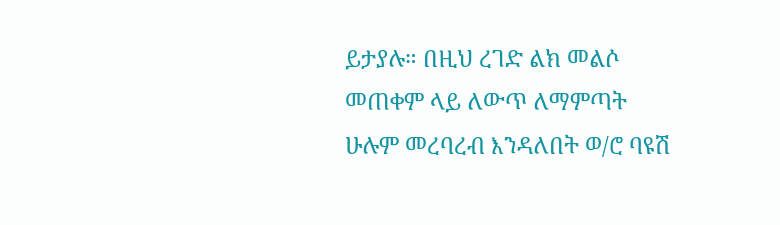ይታያሉ። በዚህ ረገድ ልክ መልሶ መጠቀም ላይ ለውጥ ለማምጣት ሁሉም መረባረብ እንዳለበት ወ/ሮ ባዩሽ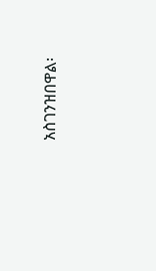አስገንዝበዋል፡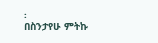፡
በስንታየሁ ምትኩ